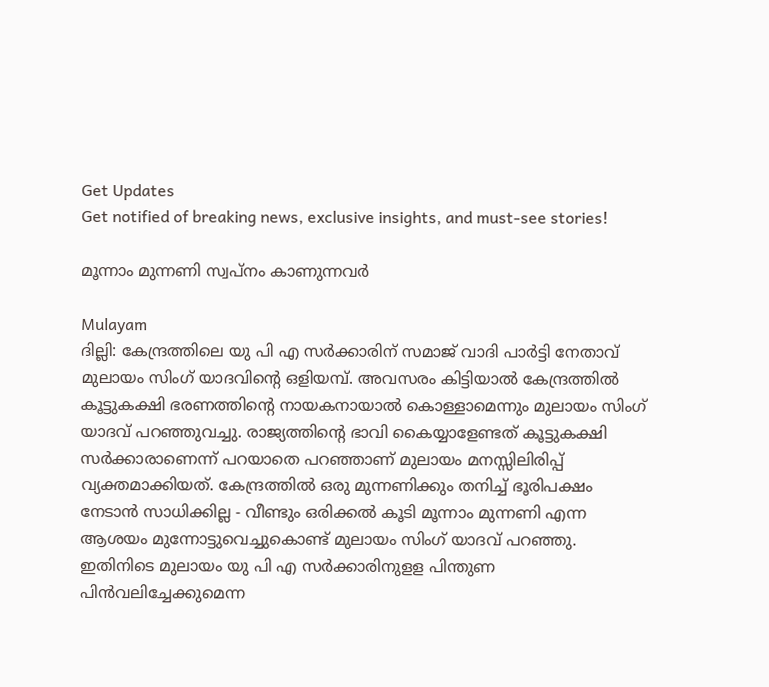Get Updates
Get notified of breaking news, exclusive insights, and must-see stories!

മൂന്നാം മുന്നണി സ്വപ്‌നം കാണുന്നവര്‍

Mulayam
ദില്ലി: കേന്ദ്രത്തിലെ യു പി എ സര്‍ക്കാരിന് സമാജ് വാദി പാര്‍ട്ടി നേതാവ് മുലായം സിംഗ് യാദവിന്റെ ഒളിയമ്പ്. അവസരം കിട്ടിയാല്‍ കേന്ദ്രത്തില്‍ കൂട്ടുകക്ഷി ഭരണത്തിന്റെ നായകനായാല്‍ കൊള്ളാമെന്നും മുലായം സിംഗ് യാദവ് പറഞ്ഞുവച്ചു. രാജ്യത്തിന്റെ ഭാവി കൈയ്യാളേണ്ടത് കൂട്ടുകക്ഷി സര്‍ക്കാരാണെന്ന് പറയാതെ പറഞ്ഞാണ് മുലായം മനസ്സിലിരിപ്പ് വ്യക്തമാക്കിയത്. കേന്ദ്രത്തില്‍ ഒരു മുന്നണിക്കും തനിച്ച് ഭൂരിപക്ഷം നേടാന്‍ സാധിക്കില്ല - വീണ്ടും ഒരിക്കല്‍ കൂടി മൂന്നാം മുന്നണി എന്ന ആശയം മുന്നോട്ടുവെച്ചുകൊണ്ട് മുലായം സിംഗ് യാദവ് പറഞ്ഞു. ഇതിനിടെ മുലായം യു പി എ സര്‍ക്കാരിനുളള പിന്തുണ പിന്‍വലിച്ചേക്കുമെന്ന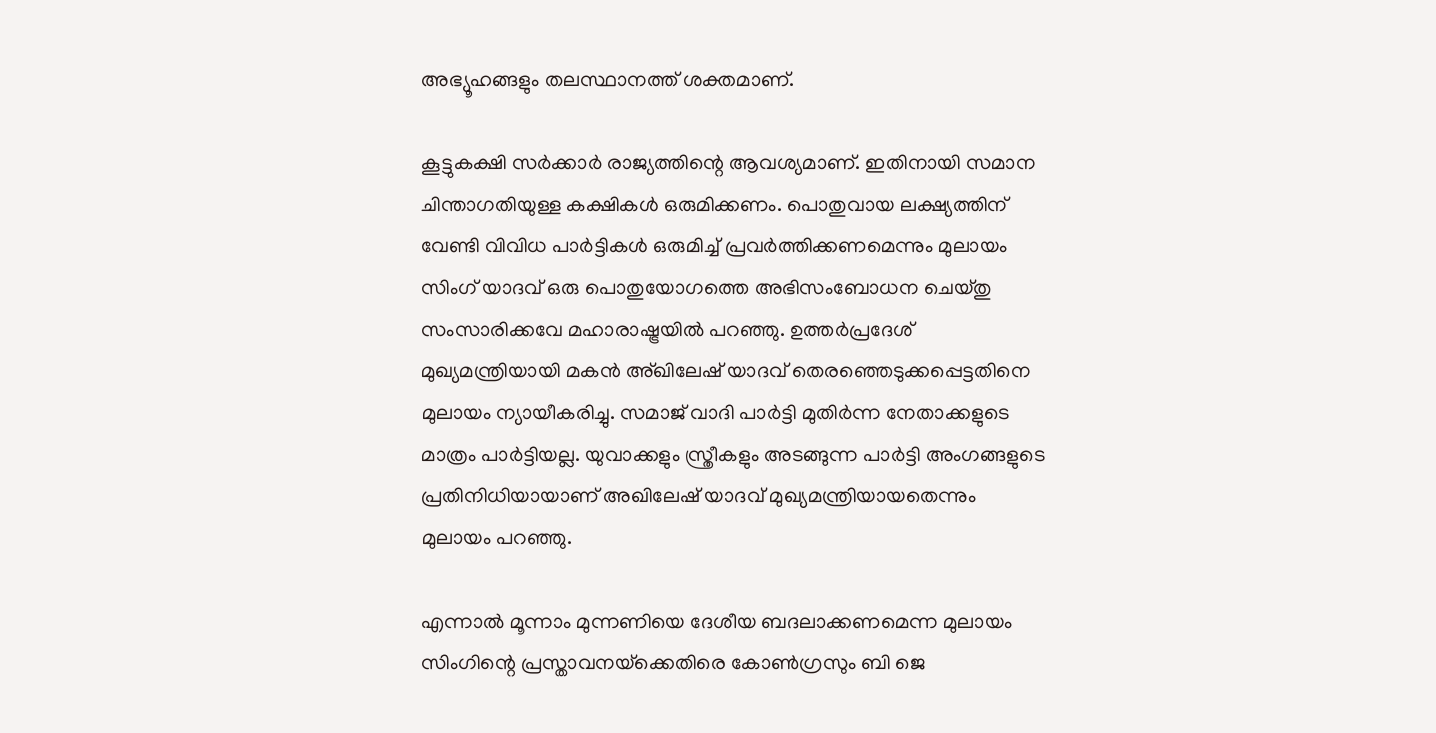അഭ്യൂഹങ്ങളും തലസ്ഥാനത്ത് ശക്തമാണ്.

കൂട്ടുകക്ഷി സര്‍ക്കാര്‍ രാജ്യത്തിന്റെ ആവശ്യമാണ്. ഇതിനായി സമാന ചിന്താഗതിയുള്ള കക്ഷികള്‍ ഒരുമിക്കണം. പൊതുവായ ലക്ഷ്യത്തിന് വേണ്ടി വിവിധ പാര്‍ട്ടികള്‍ ഒരുമിച്ച് പ്രവര്‍ത്തിക്കണമെന്നും മുലായം സിംഗ് യാദവ് ഒരു പൊതുയോഗത്തെ അഭിസംബോധന ചെയ്തു സംസാരിക്കവേ മഹാരാഷ്ട്രയില്‍ പറഞ്ഞു. ഉത്തര്‍പ്രദേശ് മുഖ്യമന്ത്രിയായി മകന്‍ അ്ഖിലേഷ് യാദവ് തെരഞ്ഞെടുക്കപ്പെട്ടതിനെ മുലായം ന്യായീകരിച്ചു. സമാജ് വാദി പാര്‍ട്ടി മുതിര്‍ന്ന നേതാക്കളുടെ മാത്രം പാര്‍ട്ടിയല്ല. യുവാക്കളും സ്ത്രീകളും അടങ്ങുന്ന പാര്‍ട്ടി അംഗങ്ങളുടെ പ്രതിനിധിയായാണ് അഖിലേഷ് യാദവ് മുഖ്യമന്ത്രിയായതെന്നും മുലായം പറഞ്ഞു.

എന്നാല്‍ മൂന്നാം മുന്നണിയെ ദേശീയ ബദലാക്കണമെന്ന മുലായം സിംഗിന്റെ പ്രസ്താവനയ്‌ക്കെതിരെ കോണ്‍ഗ്രസും ബി ജെ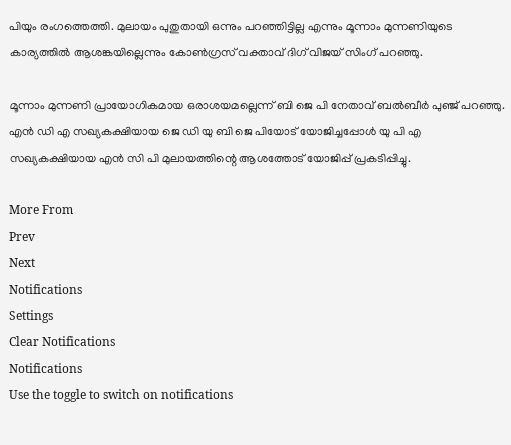പിയും രംഗത്തെത്തി. മുലായം പുതുതായി ഒന്നും പറഞ്ഞിട്ടില്ല എന്നും മൂന്നാം മുന്നണിയുടെ കാര്യത്തില്‍ ആശങ്കയില്ലെന്നും കോണ്‍ഗ്രസ് വക്താവ് ദിഗ് വിജയ് സിംഗ് പറഞ്ഞു.

മൂന്നാം മുന്നണി പ്രായോഗികമായ ഒരാശയമല്ലെന്ന് ബി ജെ പി നേതാവ് ബല്‍ബീര്‍ പുഞ്ജ് പറഞ്ഞു. എന്‍ ഡി എ സഖ്യകക്ഷിയായ ജെ ഡി യു ബി ജെ പിയോട് യോജിച്ചപ്പോള്‍ യു പി എ സഖ്യകക്ഷിയായ എന്‍ സി പി മുലായത്തിന്റെ ആശത്തോട് യോജിപ്പ് പ്രകടിപ്പിച്ചു.

More From
Prev
Next
Notifications
Settings
Clear Notifications
Notifications
Use the toggle to switch on notifications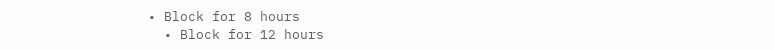• Block for 8 hours
  • Block for 12 hours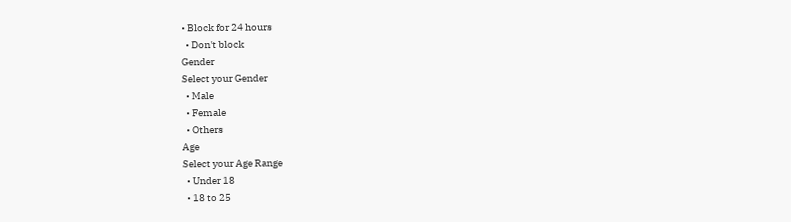• Block for 24 hours
  • Don't block
Gender
Select your Gender
  • Male
  • Female
  • Others
Age
Select your Age Range
  • Under 18
  • 18 to 25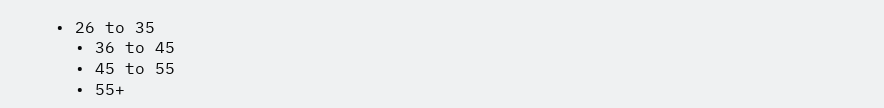• 26 to 35
  • 36 to 45
  • 45 to 55
  • 55+